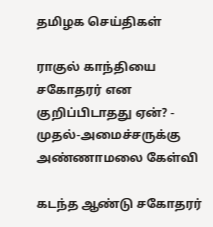தமிழக செய்திகள்

ராகுல் காந்தியை சகோதரர் என குறிப்பிடாதது ஏன்? - முதல்-அமைச்சருக்கு அண்ணாமலை கேள்வி

கடந்த ஆண்டு சகோதரர்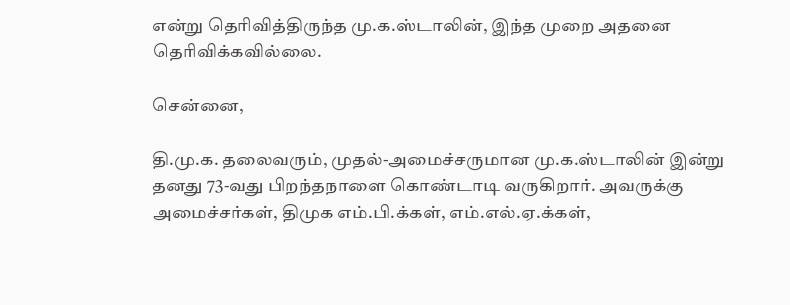என்று தெரிவித்திருந்த மு.க.ஸ்டாலின், இந்த முறை அதனை தெரிவிக்கவில்லை.

சென்னை,

தி.மு.க. தலைவரும், முதல்-அமைச்சருமான மு.க.ஸ்டாலின் இன்று தனது 73-வது பிறந்தநாளை கொண்டாடி வருகிறார். அவருக்கு அமைச்சர்கள், திமுக எம்.பி.க்கள், எம்.எல்.ஏ.க்கள்,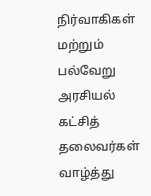நிர்வாகிகள் மற்றும் பல்வேறு அரசியல் கட்சித் தலைவர்கள் வாழ்த்து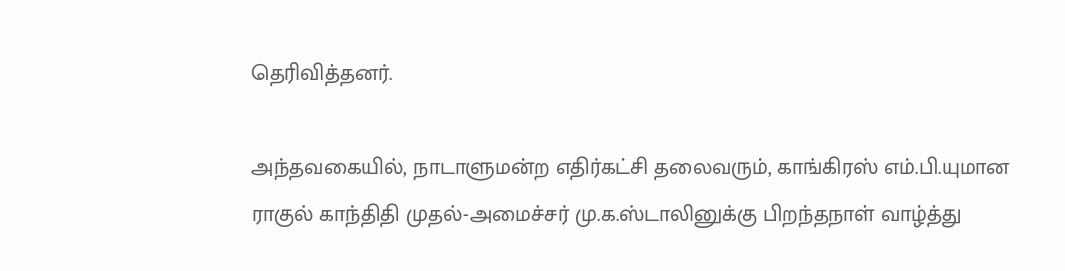தெரிவித்தனர்.

அந்தவகையில், நாடாளுமன்ற எதிர்கட்சி தலைவரும், காங்கிரஸ் எம்.பி.யுமான ராகுல் காந்திதி முதல்-அமைச்சர் மு.க.ஸ்டாலினுக்கு பிறந்தநாள் வாழ்த்து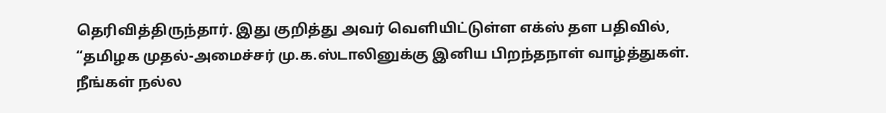தெரிவித்திருந்தார். இது குறித்து அவர் வெளியிட்டுள்ள எக்ஸ் தள பதிவில், “தமிழக முதல்-அமைச்சர் மு.க.ஸ்டாலினுக்கு இனிய பிறந்தநாள் வாழ்த்துகள். நீங்கள் நல்ல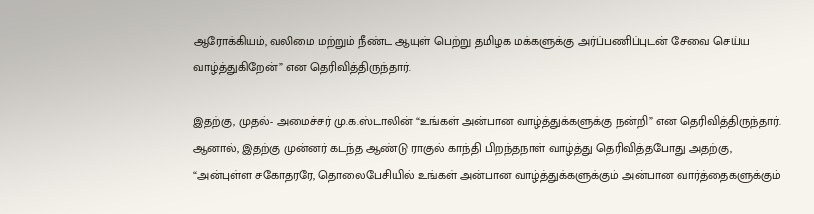ஆரோக்கியம், வலிமை மற்றும் நீண்ட ஆயுள் பெற்று தமிழக மக்களுக்கு அர்ப்பணிப்புடன் சேவை செய்ய வாழ்த்துகிறேன்” என தெரிவித்திருந்தார்.

இதற்கு, முதல்- அமைச்சர் மு.க.ஸ்டாலின் “உங்கள் அன்பான வாழ்த்துக்களுக்கு நன்றி” என தெரிவித்திருந்தார். ஆனால், இதற்கு முன்னர் கடந்த ஆண்டு ராகுல் காந்தி பிறந்தநாள் வாழ்த்து தெரிவித்தபோது அதற்கு, “அன்புள்ள சகோதரரே, தொலைபேசியில் உங்கள் அன்பான வாழ்த்துக்களுக்கும் அன்பான வார்த்தைகளுக்கும்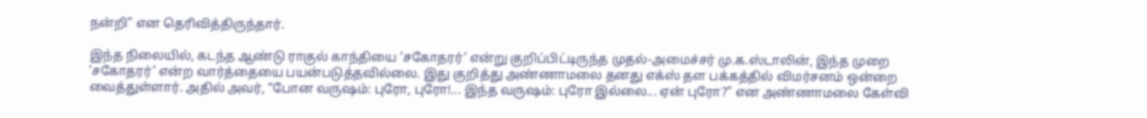நன்றி” என தெரிவித்திருந்தார்.

இந்த நிலையில், கடந்த ஆண்டு ராகுல் காந்தியை ‘சகோதரர்’ என்று குறிப்பிட்டிருந்த முதல்-அமைச்சர் மு.க.ஸ்டாலின், இந்த முறை ‘சகோதரர்’ என்ற வார்த்தையை பயன்படுத்தவில்லை. இது குறித்து அண்ணாமலை தனது எக்ஸ் தள பக்கத்தில் விமர்சனம் ஒன்றை வைத்துள்ளார். அதில் அவர், “போன வருஷம்: புரோ, புரோ!... இந்த வருஷம்: புரோ இல்லை... ஏன் புரோ?” என அண்ணாமலை கேள்வி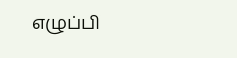எழுப்பி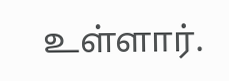உள்ளார்.